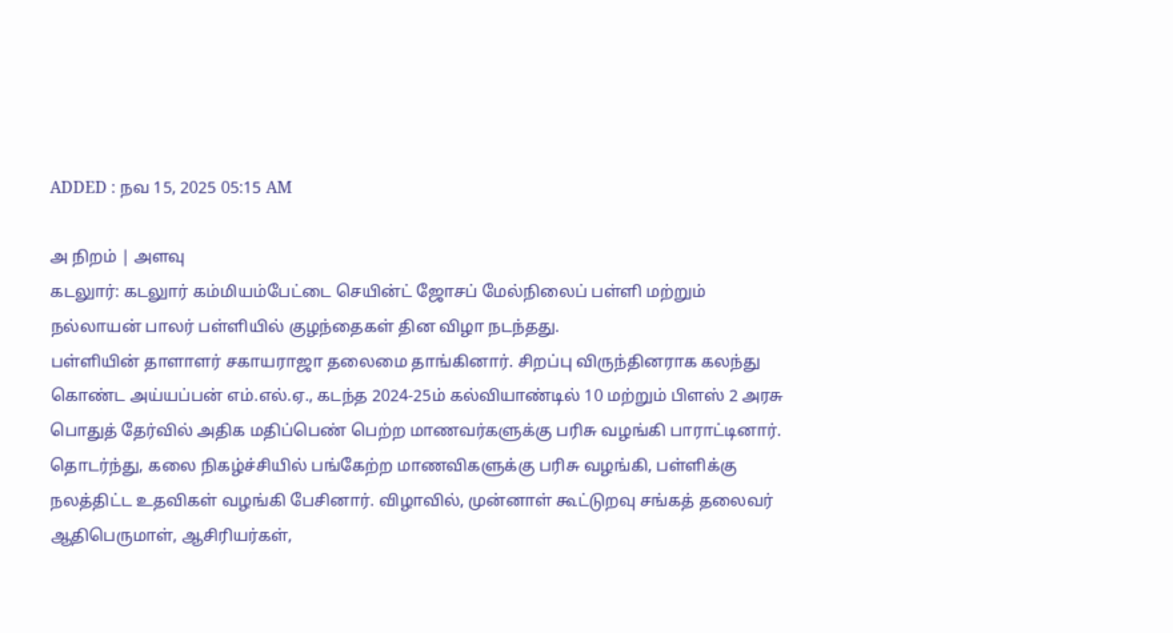ADDED : நவ 15, 2025 05:15 AM

அ நிறம் | அளவு
கடலுார்: கடலுார் கம்மியம்பேட்டை செயின்ட் ஜோசப் மேல்நிலைப் பள்ளி மற்றும் நல்லாயன் பாலர் பள்ளியில் குழந்தைகள் தின விழா நடந்தது.
பள்ளியின் தாளாளர் சகாயராஜா தலைமை தாங்கினார். சிறப்பு விருந்தினராக கலந்து கொண்ட அய்யப்பன் எம்.எல்.ஏ., கடந்த 2024-25ம் கல்வியாண்டில் 10 மற்றும் பிளஸ் 2 அரசு பொதுத் தேர்வில் அதிக மதிப்பெண் பெற்ற மாணவர்களுக்கு பரிசு வழங்கி பாராட்டினார்.
தொடர்ந்து, கலை நிகழ்ச்சியில் பங்கேற்ற மாணவிகளுக்கு பரிசு வழங்கி, பள்ளிக்கு நலத்திட்ட உதவிகள் வழங்கி பேசினார். விழாவில், முன்னாள் கூட்டுறவு சங்கத் தலைவர் ஆதிபெருமாள், ஆசிரியர்கள்,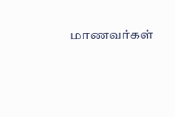மாணவர்கள்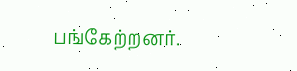பங்கேற்றனர்.